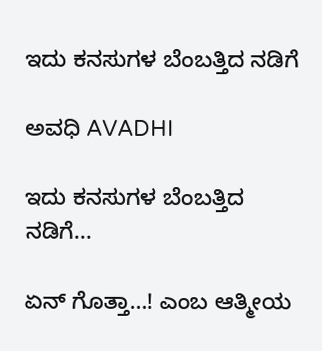ಇದು ಕನಸುಗಳ ಬೆಂಬತ್ತಿದ ನಡಿಗೆ‍

ಅವಧಿ AVADHI

ಇದು ಕನಸುಗಳ ಬೆಂಬತ್ತಿದ ನಡಿಗೆ...

ಏನ್ ಗೊತ್ತಾ…! ಎಂಬ ಆತ್ಮೀಯ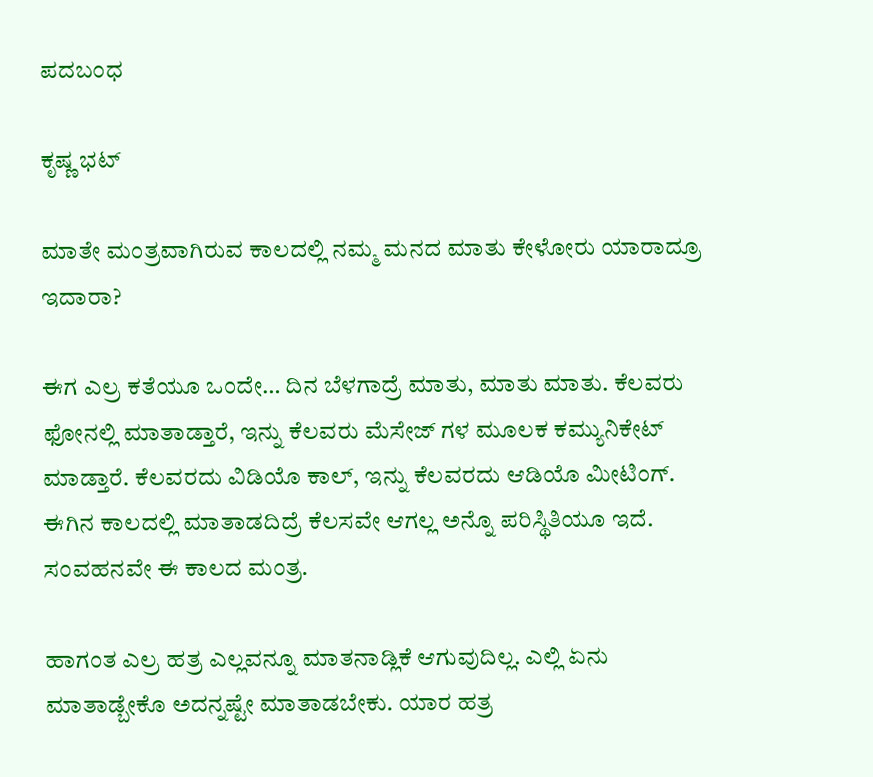ಪದಬಂಧ

ಕೃಷ್ಣ ಭಟ್

ಮಾತೇ ಮಂತ್ರವಾಗಿರುವ ಕಾಲದಲ್ಲಿ ನಮ್ಮ ಮನದ ಮಾತು ಕೇಳೋರು ಯಾರಾದ್ರೂ ಇದಾರಾ?

ಈಗ ಎಲ್ರ ಕತೆಯೂ ಒಂದೇ… ದಿನ ಬೆಳಗಾದ್ರೆ ಮಾತು, ಮಾತು ಮಾತು. ಕೆಲವರು ಫೋನಲ್ಲಿ ಮಾತಾಡ್ತಾರೆ, ಇನ್ನು ಕೆಲವರು ಮೆಸೇಜ್ ಗಳ ಮೂಲಕ ಕಮ್ಯುನಿಕೇಟ್ ಮಾಡ್ತಾರೆ. ಕೆಲವರದು ವಿಡಿಯೊ ಕಾಲ್, ಇನ್ನು ಕೆಲವರದು ಆಡಿಯೊ ಮೀಟಿಂಗ್. ಈಗಿನ ಕಾಲದಲ್ಲಿ ಮಾತಾಡದಿದ್ರೆ ಕೆಲಸವೇ ಆಗಲ್ಲ ಅನ್ನೊ ಪರಿಸ್ಥಿತಿಯೂ ಇದೆ. ಸಂವಹನವೇ ಈ ಕಾಲದ ಮಂತ್ರ.

ಹಾಗಂತ ಎಲ್ರ ಹತ್ರ ಎಲ್ಲವನ್ನೂ ಮಾತನಾಡ್ಲಿಕೆ ಆಗುವುದಿಲ್ಲ. ಎಲ್ಲಿ ಏನು ಮಾತಾಡ್ಬೇಕೊ ಅದನ್ನಷ್ಟೇ ಮಾತಾಡಬೇಕು. ಯಾರ ಹತ್ರ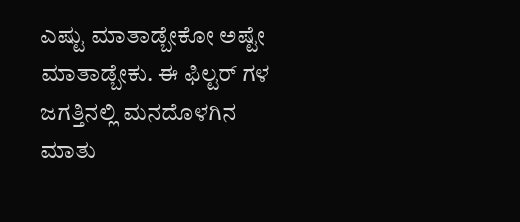ಎಷ್ಟು ಮಾತಾಡ್ಬೇಕೋ ಅಷ್ಟೇ ಮಾತಾಡ್ಬೇಕು. ಈ ಫಿಲ್ಟರ್ ಗಳ ಜಗತ್ತಿನಲ್ಲಿ ಮನದೊಳಗಿನ ಮಾತು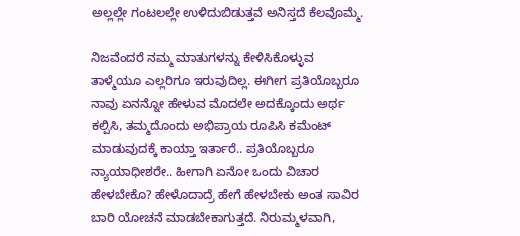ಅಲ್ಲಲ್ಲೇ ಗಂಟಲಲ್ಲೇ ಉಳಿದುಬಿಡುತ್ತವೆ ಅನಿಸ್ತದೆ ಕೆಲವೊಮ್ಮೆ.

ನಿಜವೆಂದರೆ ನಮ್ಮ ಮಾತುಗಳನ್ನು ಕೇಳಿಸಿಕೊಳ್ಳುವ ತಾಳ್ಮೆಯೂ ಎಲ್ಲರಿಗೂ ಇರುವುದಿಲ್ಲ. ಈಗೀಗ ಪ್ರತಿಯೊಬ್ಬರೂ ನಾವು ಏನನ್ನೋ ಹೇಳುವ ಮೊದಲೇ ಅದಕ್ಕೊಂದು ಅರ್ಥ ಕಲ್ಪಿಸಿ, ತಮ್ಮದೊಂದು ಅಭಿಪ್ರಾಯ ರೂಪಿಸಿ ಕಮೆಂಟ್ ಮಾಡುವುದಕ್ಕೆ ಕಾಯ್ತಾ ಇರ್ತಾರೆ.. ಪ್ರತಿಯೊಬ್ಬರೂ ನ್ಯಾಯಾಧೀಶರೇ.. ಹೀಗಾಗಿ ಏನೋ ಒಂದು ವಿಚಾರ ಹೇಳಬೇಕೊ? ಹೇಳೊದಾದ್ರೆ ಹೇಗೆ ಹೇಳಬೇಕು ಅಂತ ಸಾವಿರ ಬಾರಿ ಯೋಚನೆ ಮಾಡಬೇಕಾಗುತ್ತದೆ. ನಿರುಮ್ಮಳವಾಗಿ,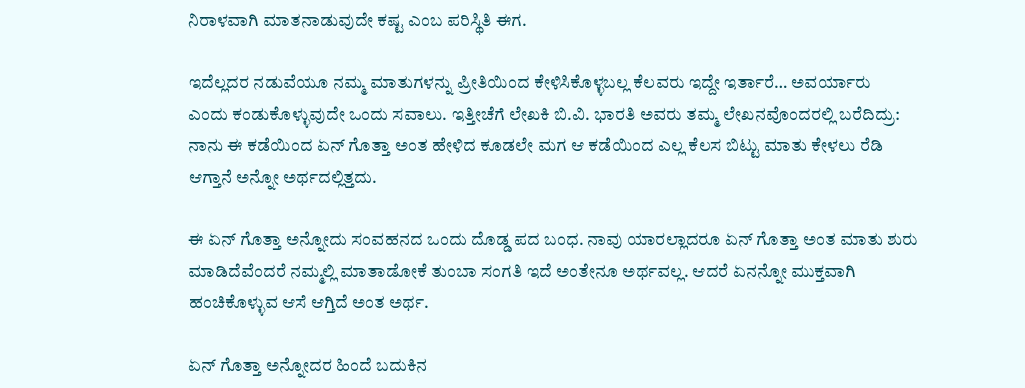ನಿರಾಳವಾಗಿ ಮಾತನಾಡುವುದೇ ಕಷ್ಟ ಎಂಬ ಪರಿಸ್ಥಿತಿ ಈಗ.

ಇದೆಲ್ಲದರ ನಡುವೆಯೂ ನಮ್ಮ ಮಾತುಗಳನ್ನು ಪ್ರೀತಿಯಿಂದ ಕೇಳಿಸಿಕೊಳ್ಳಬಲ್ಲ ಕೆಲವರು ಇದ್ದೇ ಇರ್ತಾರೆ… ಅವರ್ಯಾರು ಎಂದು ‌ಕಂಡುಕೊಳ್ಳುವುದೇ ಒಂದು ಸವಾಲು. ಇತ್ತೀಚೆಗೆ ಲೇಖಕಿ ಬಿ.ವಿ. ಭಾರತಿ ಅವರು ತಮ್ಮ ಲೇಖನವೊಂದರಲ್ಲಿ ಬರೆದಿದ್ರು: ನಾನು ಈ ಕಡೆಯಿಂದ ಏನ್ ಗೊತ್ತಾ ಅಂತ ಹೇಳಿದ ಕೂಡಲೇ ಮಗ ಆ ಕಡೆಯಿಂದ ಎಲ್ಲ ಕೆಲಸ ಬಿಟ್ಟು ಮಾತು ಕೇಳಲು ರೆಡಿ ಆಗ್ತಾನೆ ಅನ್ನೋ ಅರ್ಥದಲ್ಲಿತ್ತದು.

ಈ ಏನ್ ಗೊತ್ತಾ ಅನ್ನೋದು ಸಂವಹನದ ಒಂದು ದೊಡ್ಡ ಪದ ಬಂಧ. ನಾವು ಯಾರಲ್ಲಾದರೂ ಏನ್ ಗೊತ್ತಾ ಅಂತ ಮಾತು ಶುರು ಮಾಡಿದೆವೆಂದರೆ ನಮ್ಮಲ್ಲಿ ಮಾತಾಡೋಕೆ ತುಂಬಾ ಸಂಗತಿ ಇದೆ ಅಂತೇನೂ ಅರ್ಥವಲ್ಲ. ಆದರೆ ಏನನ್ನೋ ಮುಕ್ತವಾಗಿ ಹಂಚಿಕೊಳ್ಳುವ ಆಸೆ ಆಗ್ತಿದೆ ಅಂತ ಅರ್ಥ.

ಏನ್ ಗೊತ್ತಾ ಅನ್ನೋದರ ಹಿಂದೆ ಬದುಕಿನ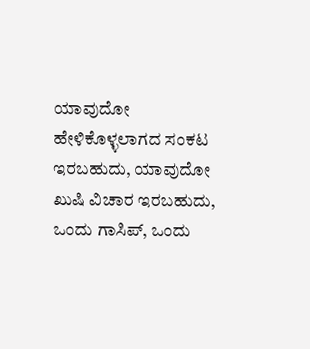ಯಾವುದೋ ಹೇಳಿಕೊಳ್ಳಲಾಗದ ಸಂಕಟ ಇರಬಹುದು, ಯಾವುದೋ ಖುಷಿ ವಿಚಾರ ಇರಬಹುದು, ಒಂದು ಗಾಸಿಪ್, ಒಂದು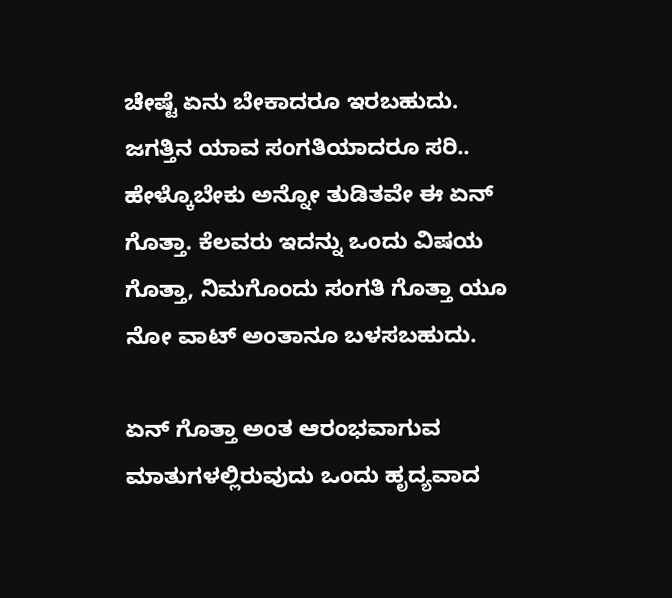ಚೇಷ್ಟೆ ಏನು ಬೇಕಾದರೂ ಇರಬಹುದು. ಜಗತ್ತಿನ ಯಾವ ಸಂಗತಿಯಾದರೂ ಸರಿ.. ಹೇಳ್ಕೊಬೇಕು ಅನ್ನೋ ತುಡಿತವೇ ಈ ಏನ್ ಗೊತ್ತಾ. ಕೆಲವರು ಇದನ್ನು ಒಂದು ವಿಷಯ ಗೊತ್ತಾ, ನಿಮಗೊಂದು ಸಂಗತಿ‌ ಗೊತ್ತಾ ಯೂ ನೋ ವಾಟ್ ಅಂತಾನೂ ಬಳಸಬಹುದು.

ಏನ್ ಗೊತ್ತಾ ಅಂತ ಆರಂಭವಾಗುವ ಮಾತುಗಳಲ್ಲಿರುವುದು ಒಂದು ಹೃದ್ಯವಾದ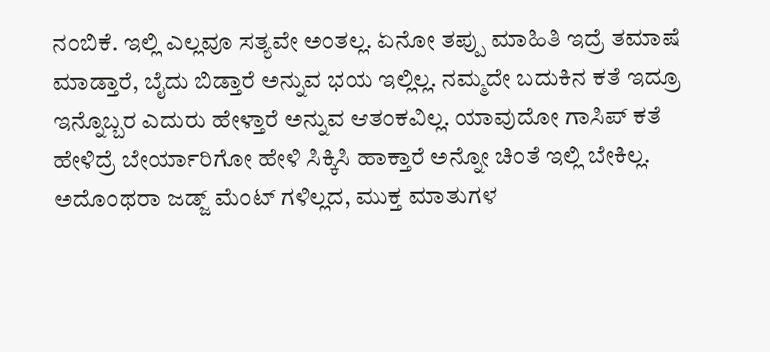ನಂಬಿಕೆ. ಇಲ್ಲಿ ಎಲ್ಲವೂ ಸತ್ಯವೇ ಅಂತಲ್ಲ. ಏನೋ ತಪ್ಪು ಮಾಹಿತಿ ಇದ್ರೆ ತಮಾಷೆ ಮಾಡ್ತಾರೆ, ಬೈದು ಬಿಡ್ತಾರೆ ಅನ್ನುವ ಭಯ ಇಲ್ಲಿಲ್ಲ. ನಮ್ಮದೇ ಬದುಕಿನ ಕತೆ ಇದ್ರೂ ಇನ್ನೊಬ್ಬರ ಎದುರು ಹೇಳ್ತಾರೆ ಅನ್ನುವ ಆತಂಕವಿಲ್ಲ. ಯಾವುದೋ ಗಾಸಿಪ್ ಕತೆ ಹೇಳಿದ್ರೆ ಬೇರ್ಯಾರಿಗೋ ಹೇಳಿ ಸಿಕ್ಕಿಸಿ ಹಾಕ್ತಾರೆ ಅನ್ನೋ ಚಿಂತೆ ಇಲ್ಲಿ ಬೇಕಿಲ್ಲ. ಅದೊಂಥರಾ ಜಡ್ಜ್ ಮೆಂಟ್ ಗಳಿಲ್ಲದ, ಮುಕ್ತ ಮಾತುಗಳ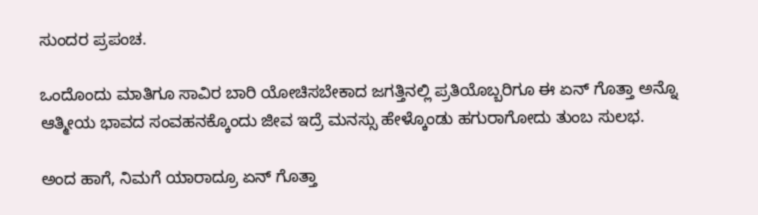ಸುಂದರ ಪ್ರಪಂಚ.

ಒಂದೊಂದು ಮಾತಿಗೂ ಸಾವಿರ ಬಾರಿ ಯೋಚಿಸಬೇಕಾದ ಜಗತ್ತಿನಲ್ಲಿ ಪ್ರತಿಯೊಬ್ಬರಿಗೂ ಈ ಏನ್ ಗೊತ್ತಾ ಅನ್ನೊ ಆತ್ಮೀಯ ಭಾವದ ಸಂವಹನಕ್ಕೊಂದು ಜೀವ ಇದ್ರೆ ಮನಸ್ಸು ಹೇಳ್ಕೊಂಡು ಹಗುರಾಗೋದು ತುಂಬ ಸುಲಭ.

ಅಂದ ಹಾಗೆ, ನಿಮಗೆ ಯಾರಾದ್ರೂ ಏನ್ ಗೊತ್ತಾ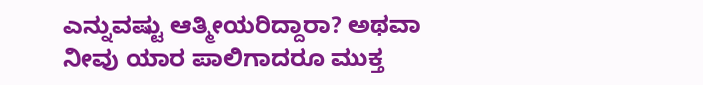ಎನ್ನುವಷ್ಟು ಆತ್ಮೀಯರಿದ್ದಾರಾ? ಅಥವಾ ನೀವು ಯಾರ ಪಾಲಿಗಾದರೂ ಮುಕ್ತ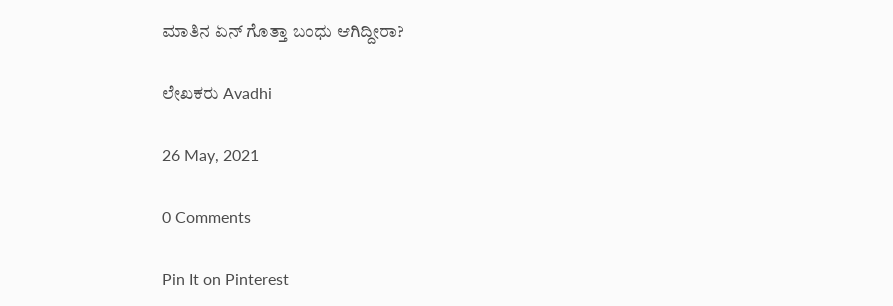ಮಾತಿನ ಏನ್ ಗೊತ್ತಾ ಬಂಧು ಆಗಿದ್ದೀರಾ?

ಲೇಖಕರು Avadhi

26 May, 2021

0 Comments

Pin It on Pinterest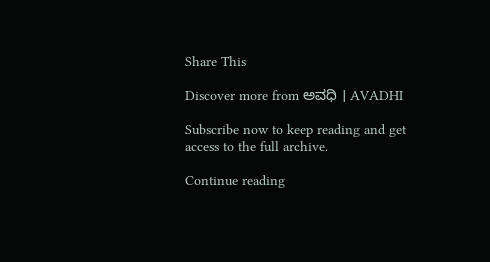Share This

Discover more from ಅವಧಿ । AVADHI

Subscribe now to keep reading and get access to the full archive.

Continue reading